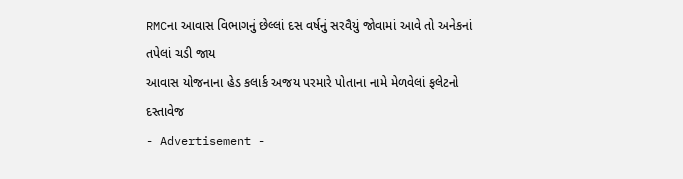RMCના આવાસ વિભાગનું છેલ્લાં દસ વર્ષનું સરવૈયું જોવામાં આવે તો અનેકનાં તપેલાં ચડી જાય
આવાસ યોજનાના હેડ કલાર્ક અજય પરમારે પોતાના નામે મેળવેલાં ફલેટનો દસ્તાવેજ
- Advertisement -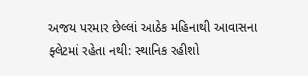અજય પરમાર છેલ્લાં આઠેક મહિનાથી આવાસના ફ્લેટમાં રહેતા નથી: સ્થાનિક રહીશો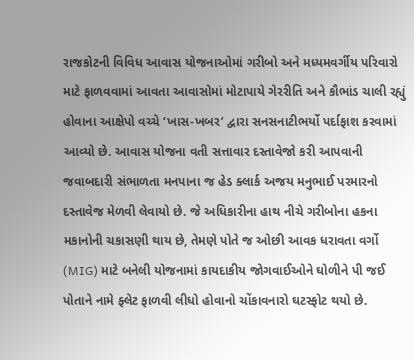રાજકોટની વિવિધ આવાસ યોજનાઓમાં ગરીબો અને મધ્યમવર્ગીય પરિવારો માટે ફાળવવામાં આવતા આવાસોમાં મોટાપાયે ગેરરીતિ અને કૌભાંડ ચાલી રહ્યું હોવાના આક્ષેપો વચ્ચે ‘ખાસ-ખબર’ દ્વારા સનસનાટીભર્યો પર્દાફાશ કરવામાં આવ્યો છે. આવાસ યોજના વતી સત્તાવાર દસ્તાવેજો કરી આપવાની જવાબદારી સંભાળતા મનપાના જ હેડ ક્લાર્ક અજય મનુભાઈ પરમારનો દસ્તાવેજ મેળવી લેવાયો છે. જે અધિકારીના હાથ નીચે ગરીબોના હકના મકાનોની ચકાસણી થાય છે, તેમણે પોતે જ ઓછી આવક ધરાવતા વર્ગો (MIG) માટે બનેલી યોજનામાં કાયદાકીય જોગવાઈઓને ઘોળીને પી જઈ પોતાને નામે ફ્લેટ ફાળવી લીધો હોવાનો ચોંકાવનારો ઘટસ્ફોટ થયો છે.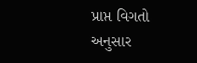પ્રાપ્ત વિગતો અનુસાર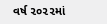વર્ષ ૨૦૨૨માં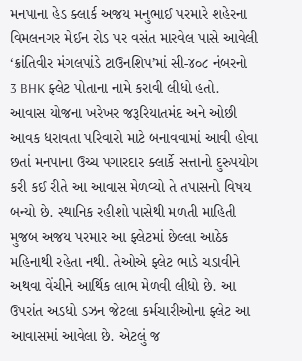મનપાના હેડ ક્લાર્ક અજય મનુભાઈ પરમારે શહેરના વિમલનગર મેઈન રોડ પર વસંત મારવેલ પાસે આવેલી ‘ક્રાંતિવીર મંગલપાંડે ટાઉનશિપ’માં સી-૪૦૮ નંબરનો 3 BHK ફ્લેટ પોતાના નામે કરાવી લીધો હતો. આવાસ યોજના ખરેખર જરૂરિયાતમંદ અને ઓછી આવક ધરાવતા પરિવારો માટે બનાવવામાં આવી હોવા છતાં મનપાના ઉચ્ચ પગારદાર ક્લાર્કે સત્તાનો દુરુપયોગ કરી કઈ રીતે આ આવાસ મેળવ્યો તે તપાસનો વિષય બન્યો છે. સ્થાનિક રહીશો પાસેથી મળતી માહિતી મુજબ અજય પરમાર આ ફ્લેટમાં છેલ્લા આઠેક મહિનાથી રહેતા નથી. તેઓએ ફ્લેટ ભાડે ચડાવીને અથવા વેંચીને આર્થિક લાભ મેળવી લીધો છે. આ ઉપરાંત અડધો ડઝન જેટલા કર્મચારીઓના ફ્લેટ આ આવાસમાં આવેલા છે. એટલું જ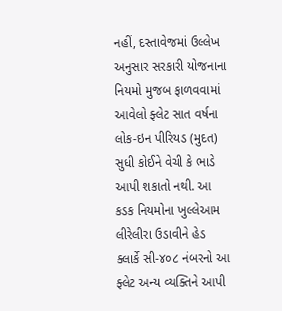નહીં, દસ્તાવેજમાં ઉલ્લેખ અનુસાર સરકારી યોજનાના નિયમો મુજબ ફાળવવામાં આવેલો ફ્લેટ સાત વર્ષના લોક-ઇન પીરિયડ (મુદત) સુધી કોઈને વેચી કે ભાડે આપી શકાતો નથી. આ કડક નિયમોના ખુલ્લેઆમ લીરેલીરા ઉડાવીને હેડ ક્લાર્કે સી-૪૦૮ નંબરનો આ ફ્લેટ અન્ય વ્યક્તિને આપી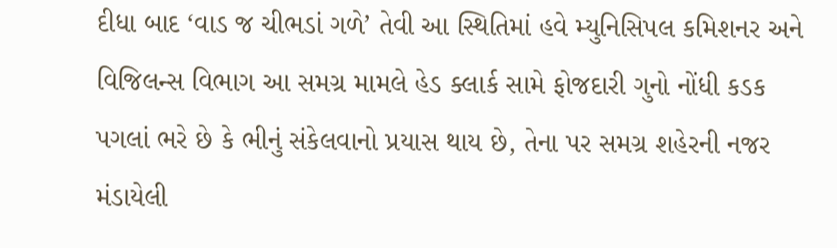દીધા બાદ ‘વાડ જ ચીભડાં ગળે’ તેવી આ સ્થિતિમાં હવે મ્યુનિસિપલ કમિશનર અને વિજિલન્સ વિભાગ આ સમગ્ર મામલે હેડ ક્લાર્ક સામે ફોજદારી ગુનો નોંધી કડક પગલાં ભરે છે કે ભીનું સંકેલવાનો પ્રયાસ થાય છે, તેના પર સમગ્ર શહેરની નજર મંડાયેલી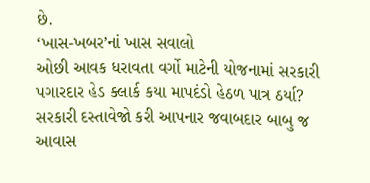છે.
‘ખાસ-ખબર’નાં ખાસ સવાલો
ઓછી આવક ધરાવતા વર્ગો માટેની યોજનામાં સરકારી પગારદાર હેડ ક્લાર્ક કયા માપદંડો હેઠળ પાત્ર ઠર્યા?
સરકારી દસ્તાવેજો કરી આપનાર જવાબદાર બાબુ જ આવાસ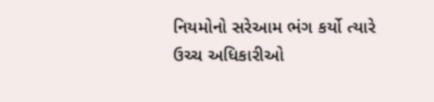નિયમોનો સરેઆમ ભંગ કર્યો ત્યારે ઉચ્ચ અધિકારીઓ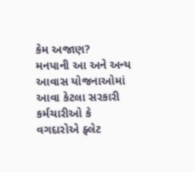કેમ અજાણ?
મનપાની આ અને અન્ય આવાસ યોજનાઓમાં આવા કેટલા સરકારી કર્મચારીઓ કે વગદારોએ ફ્લેટ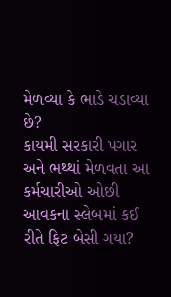મેળવ્યા કે ભાડે ચડાવ્યા છે?
કાયમી સરકારી પગાર અને ભથ્થાં મેળવતા આ કર્મચારીઓ ઓછી આવકના સ્લેબમાં કઈ રીતે ફિટ બેસી ગયા?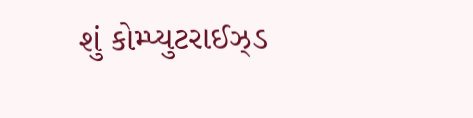શું કોમ્પ્યુટરાઈઝ્ડ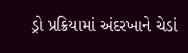ડ્રો પ્રક્રિયામાં અંદરખાને ચેડાં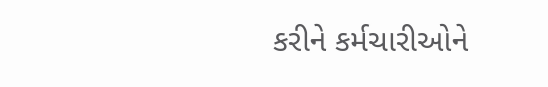કરીને કર્મચારીઓને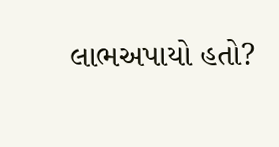લાભઅપાયો હતો?